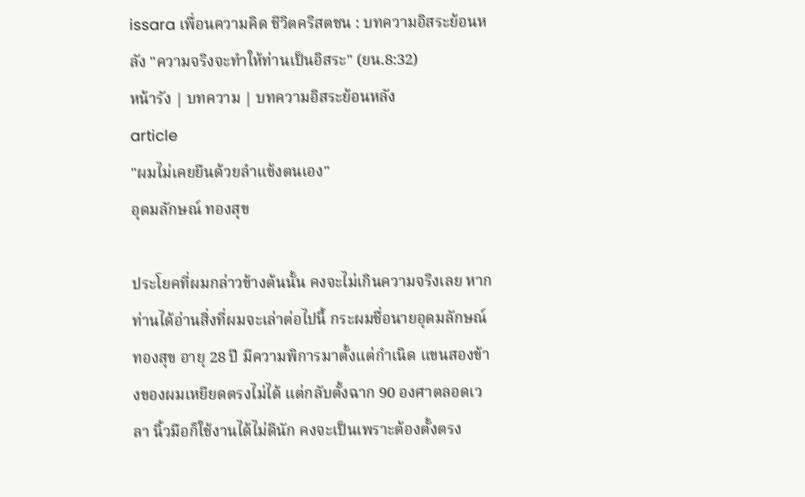issara เพื่อนความคิด ชีวิตคริสตชน : บทความอิสระย้อนหลัง "ความจริงจะทำให้ท่านเป็นอิสระ" (ยน.8:32)
หน้ารัง | บทความ | บทความอิสระย้อนหลัง
article
"ผมไม่เคยยืนด้วยลำแข้งตนเอง"
อุดมลักษณ์ ทองสุข

ประโยคที่ผมกล่าวข้างต้นนั้น คงจะไม่เกินความจริงเลย หากท่านได้อ่านสิ่งที่ผมจะเล่าต่อไปนี้ กระผมชื่อนายอุดมลักษณ์ ทองสุข อายุ 28 ปี มีความพิการมาตั้งแต่กำเนิด แขนสองข้างของผมเหยียดตรงไม่ได้ แต่กลับตั้งฉาก 90 องศาตลอดเวลา นิ้วมือก็ใช้งานได้ไม่ดีนัก คงจะเป็นเพราะต้องตั้งตรง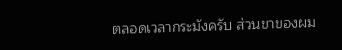ตลอดเวลากระมังครับ ส่วนขาของผม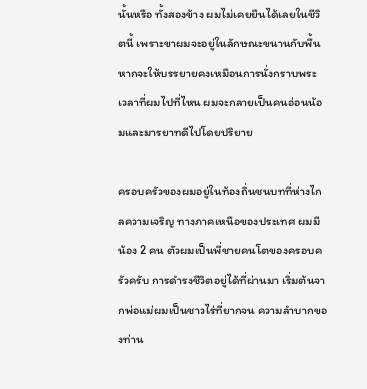นั้นหรือ ทั้งสองข้าง ผมไม่เคยยืนได้เลยในชีวิตนี้ เพราะขาผมจะอยู่ในลักษณะขนานกับพื้น หากจะให้บรรยายคงเหมือนการนั่งกราบพระ เวลาที่ผมไปที่ไหน ผมจะกลายเป็นคนอ่อนน้อมและมารยาทดีไปโดยปริยาย

ครอบครัวของผมอยู่ในท้องถิ่นชนบทที่ห่างไกลความเจริญ ทางภาคเหนือของประเทศ ผมมีน้อง 2 คน ตัวผมเป็นพี่ชายคนโตของครอบครัวครับ การดำรงชีวิตอยู่ได้ที่ผ่านมา เริ่มต้นจากพ่อแม่ผมเป็นชาวไร่ที่ยากจน ความลำบากของท่าน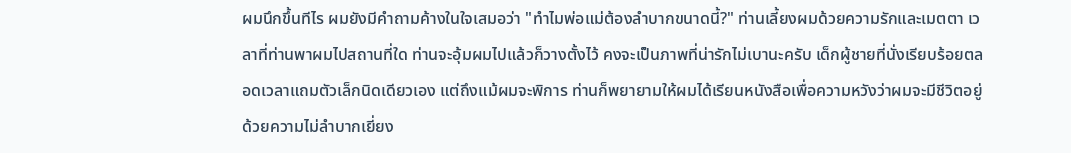ผมนึกขึ้นทีไร ผมยังมีคำถามค้างในใจเสมอว่า "ทำไมพ่อแม่ต้องลำบากขนาดนี้?" ท่านเลี้ยงผมด้วยความรักและเมตตา เวลาที่ท่านพาผมไปสถานที่ใด ท่านจะอุ้มผมไปแล้วก็วางตั้งไว้ คงจะเป็นภาพที่น่ารักไม่เบานะครับ เด็กผู้ชายที่นั่งเรียบร้อยตลอดเวลาแถมตัวเล็กนิดเดียวเอง แต่ถึงแม้ผมจะพิการ ท่านก็พยายามให้ผมได้เรียนหนังสือเพื่อความหวังว่าผมจะมีชีวิตอยู่ด้วยความไม่ลำบากเยี่ยง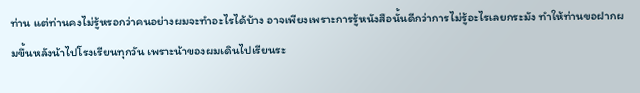ท่าน แต่ท่านคงไม่รู้หรอกว่าคนอย่างผมจะทำอะไรได้บ้าง อาจเพียงเพราะการรู้หนังสือนั้นดีกว่าการไม่รู้อะไรเลยกระมัง ทำให้ท่านขอฝากผมขึ้นหลังน้าไปโรงเรียนทุกวัน เพราะน้าของผมเดินไปเรียนระ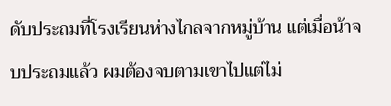ดับประถมที่โรงเรียนห่างไกลจากหมู่บ้าน แต่เมื่อน้าจบประถมแล้ว ผมต้องจบตามเขาไปแต่ไม่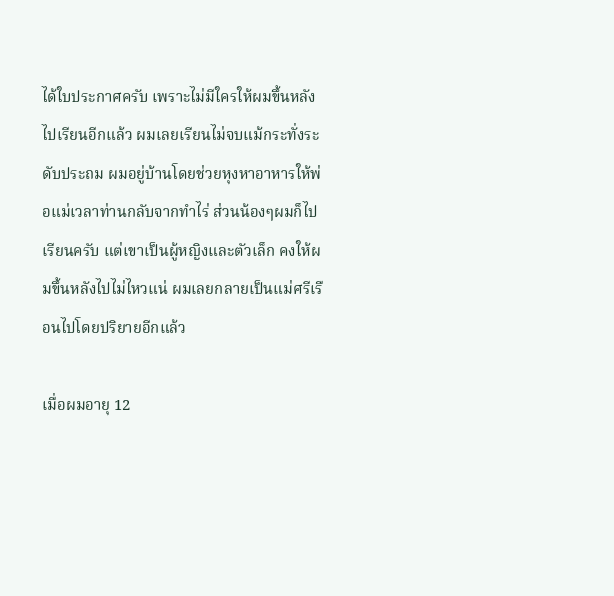ได้ใบประกาศครับ เพราะไม่มีใครให้ผมขึ้นหลังไปเรียนอีกแล้ว ผมเลยเรียนไม่จบแม้กระทั่งระดับประถม ผมอยู่บ้านโดยช่วยหุงหาอาหารให้พ่อแม่เวลาท่านกลับจากทำไร่ ส่วนน้องๆผมก็ไปเรียนครับ แต่เขาเป็นผู้หญิงและตัวเล็ก คงให้ผมขึ้นหลังไปไม่ไหวแน่ ผมเลยกลายเป็นแม่ศรีเรือนไปโดยปริยายอีกแล้ว

เมื่อผมอายุ 12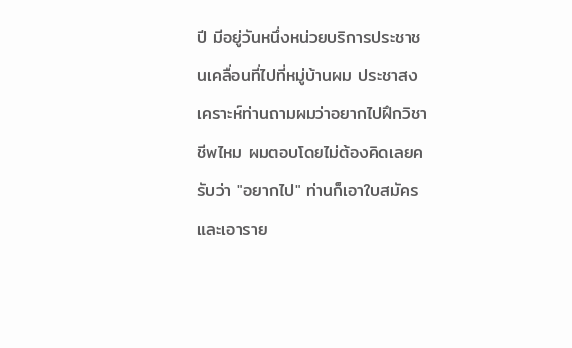ปี มีอยู่วันหนึ่งหน่วยบริการประชาชนเคลื่อนที่ไปที่หมู่บ้านผม ประชาสงเคราะห์ท่านถามผมว่าอยากไปฝึกวิชาชีพไหม ผมตอบโดยไม่ต้องคิดเลยครับว่า "อยากไป" ท่านก็เอาใบสมัครและเอาราย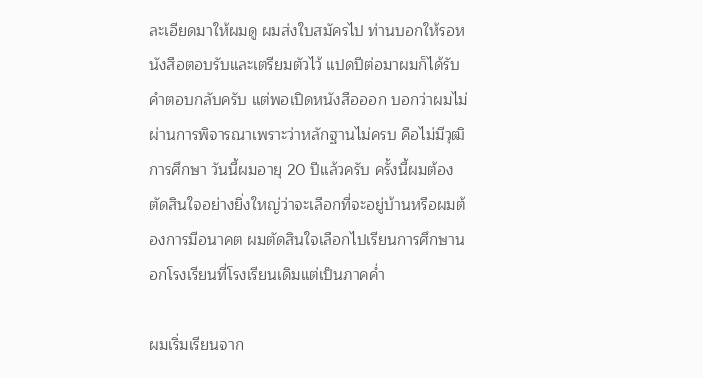ละเอียดมาให้ผมดู ผมส่งใบสมัครไป ท่านบอกให้รอหนังสือตอบรับและเตรียมตัวไว้ แปดปีต่อมาผมก็ได้รับคำตอบกลับครับ แต่พอเปิดหนังสือออก บอกว่าผมไม่ผ่านการพิจารณาเพราะว่าหลักฐานไม่ครบ คือไม่มีวุฒิการศึกษา วันนี้ผมอายุ 20 ปีแล้วครับ ครั้งนี้ผมต้องตัดสินใจอย่างยิ่งใหญ่ว่าจะเลือกที่จะอยู่บ้านหรือผมต้องการมีอนาคต ผมตัดสินใจเลือกไปเรียนการศึกษานอกโรงเรียนที่โรงเรียนเดิมแต่เป็นภาคค่ำ

ผมเริ่มเรียนจาก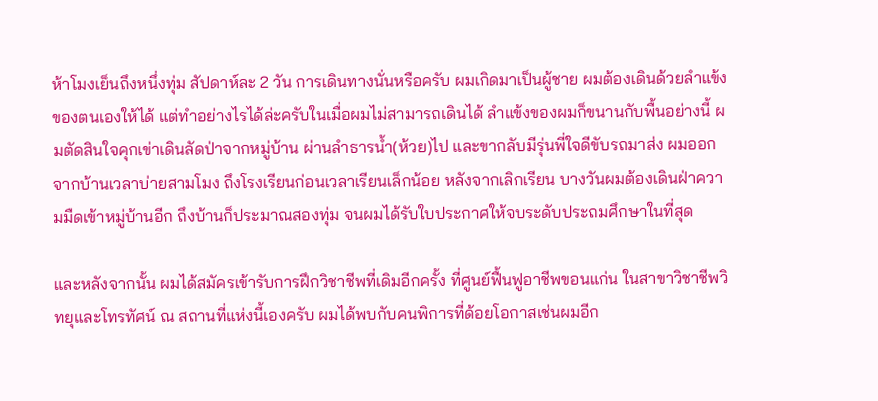ห้าโมงเย็นถึงหนึ่งทุ่ม สัปดาห์ละ 2 วัน การเดินทางนั่นหรือครับ ผมเกิดมาเป็นผู้ชาย ผมต้องเดินด้วยลำแข้งของตนเองให้ได้ แต่ทำอย่างไรได้ล่ะครับในเมื่อผมไม่สามารถเดินได้ ลำแข้งของผมก็ขนานกับพื้นอย่างนี้ ผมตัดสินใจคุกเข่าเดินลัดป่าจากหมู่บ้าน ผ่านลำธารน้ำ(ห้วย)ไป และขากลับมีรุ่นพี่ใจดีขับรถมาส่ง ผมออกจากบ้านเวลาบ่ายสามโมง ถึงโรงเรียนก่อนเวลาเรียนเล็กน้อย หลังจากเลิกเรียน บางวันผมต้องเดินฝ่าความมืดเข้าหมู่บ้านอีก ถึงบ้านก็ประมาณสองทุ่ม จนผมได้รับใบประกาศให้จบระดับประถมศึกษาในที่สุด

และหลังจากนั้น ผมได้สมัครเข้ารับการฝึกวิชาชีพที่เดิมอีกครั้ง ที่ศูนย์ฟื้นฟูอาชีพขอนแก่น ในสาขาวิชาชีพวิทยุและโทรทัศน์ ณ สถานที่แห่งนี้เองครับ ผมได้พบกับคนพิการที่ด้อยโอกาสเช่นผมอีก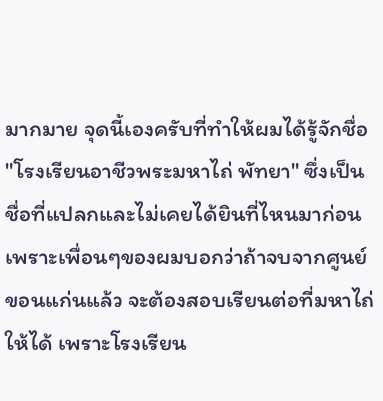มากมาย จุดนี้เองครับที่ทำให้ผมได้รู้จักชื่อ "โรงเรียนอาชีวพระมหาไถ่ พัทยา" ซึ่งเป็นชื่อที่แปลกและไม่เคยได้ยินที่ไหนมาก่อน เพราะเพื่อนๆของผมบอกว่าถ้าจบจากศูนย์ขอนแก่นแล้ว จะต้องสอบเรียนต่อที่มหาไถ่ให้ได้ เพราะโรงเรียน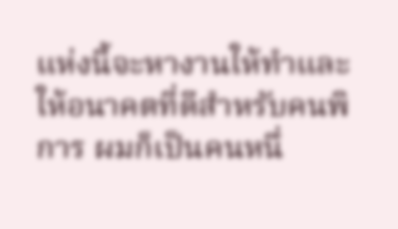แห่งนี้จะหางานให้ทำและให้อนาคตที่ดีสำหรับคนพิการ ผมก็เป็นคนหนึ่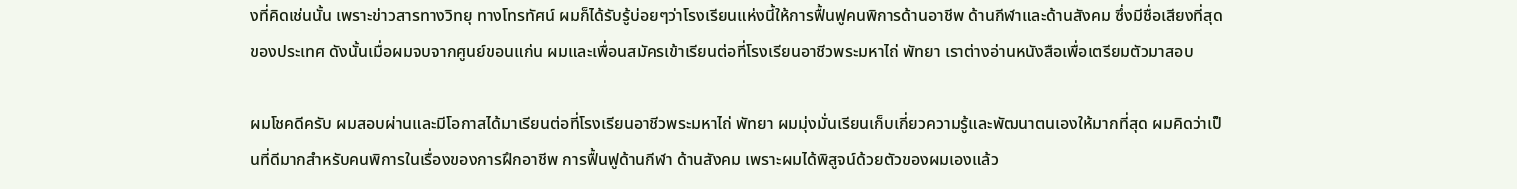งที่คิดเช่นนั้น เพราะข่าวสารทางวิทยุ ทางโทรทัศน์ ผมก็ได้รับรู้บ่อยๆว่าโรงเรียนแห่งนี้ให้การฟื้นฟูคนพิการด้านอาชีพ ด้านกีฬาและด้านสังคม ซึ่งมีชื่อเสียงที่สุดของประเทศ ดังนั้นเมื่อผมจบจากศูนย์ขอนแก่น ผมและเพื่อนสมัครเข้าเรียนต่อที่โรงเรียนอาชีวพระมหาไถ่ พัทยา เราต่างอ่านหนังสือเพื่อเตรียมตัวมาสอบ

ผมโชคดีครับ ผมสอบผ่านและมีโอกาสได้มาเรียนต่อที่โรงเรียนอาชีวพระมหาไถ่ พัทยา ผมมุ่งมั่นเรียนเก็บเกี่ยวความรู้และพัฒนาตนเองให้มากที่สุด ผมคิดว่าเป็นที่ดีมากสำหรับคนพิการในเรื่องของการฝึกอาชีพ การฟื้นฟูด้านกีฬา ด้านสังคม เพราะผมได้พิสูจน์ด้วยตัวของผมเองแล้ว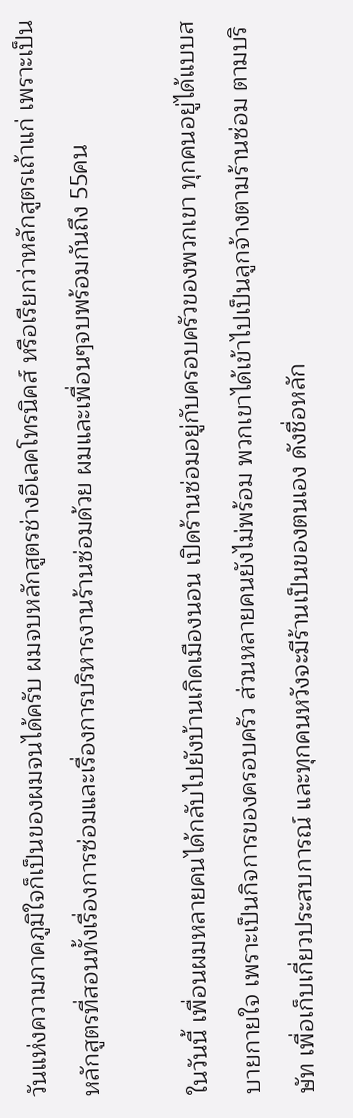วันแห่งความภาคภูมิใจก็เป็นของผมจนได้ครับ ผมจบหลักสูตรช่างอีเลคโทรนิคส์ หรือเรียกว่าหลักสูตรเถ้าแก่ เพราะเป็นหลักสูตรที่สอนทั้งเรื่องการซ่อมและเรื่องการบริหารงานร้านซ่อมด้วย ผมและเพื่อนๆจบพร้อมกันถึง 55คน

ในวันนี้ เพื่อนผมหลายคนได้กลับไปยังบ้านเกิดเมืองนอน เปิดร้านซ่อมอยู่กับครอบครัวของพวกเขา ทุกคนอยู่ได้แบบสบายกายใจ เพราะเป็นกิจการของครอบครัว ส่วนหลายคนยังไม่พร้อม พวกเขาได้เข้าไปเป็นลูกจ้างตามร้านซ่อม ตามบริษัท เพื่อเก็บเกี่ยวประสบการณ์ และทุกคนหวังจะมีร้านเป็นของตนเอง ดังชื่อหลัก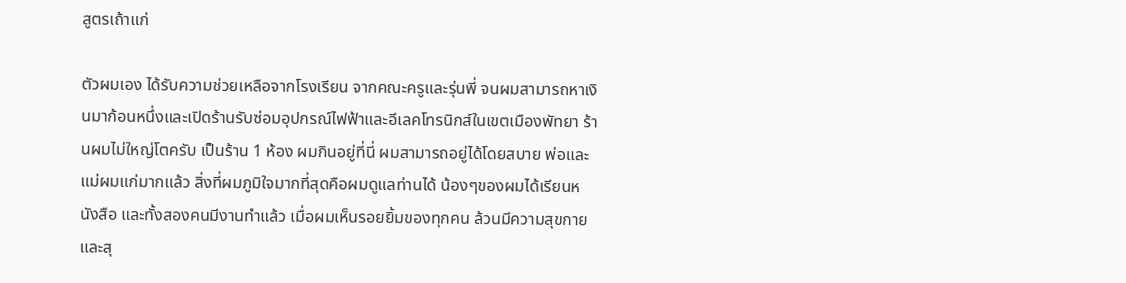สูตรเถ้าแก่

ตัวผมเอง ได้รับความช่วยเหลือจากโรงเรียน จากคณะครูและรุ่นพี่ จนผมสามารถหาเงินมาก้อนหนึ่งและเปิดร้านรับซ่อมอุปกรณ์ไฟฟ้าและอีเลคโทรนิกส์ในเขตเมืองพัทยา ร้านผมไม่ใหญ่โตครับ เป็นร้าน 1 ห้อง ผมกินอยู่ที่นี่ ผมสามารถอยู่ได้โดยสบาย พ่อและแม่ผมแก่มากแล้ว สิ่งที่ผมภูมิใจมากที่สุดคือผมดูแลท่านได้ น้องๆของผมได้เรียนหนังสือ และทั้งสองคนมีงานทำแล้ว เมื่อผมเห็นรอยยิ้มของทุกคน ล้วนมีความสุขกายและสุ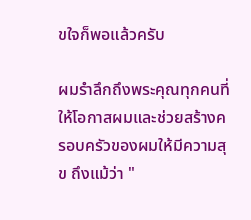ขใจก็พอแล้วครับ

ผมรำลึกถึงพระคุณทุกคนที่ให้โอกาสผมและช่วยสร้างครอบครัวของผมให้มีความสุข ถึงแม้ว่า "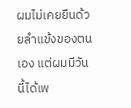ผมไม่เคยยืนด้วยลำแข้งของตนเอง แต่ผมมีวันนี้ได้เพ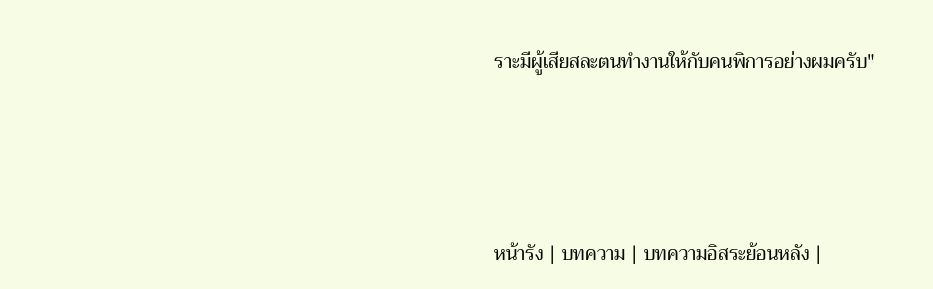ราะมีผู้เสียสละตนทำงานให้กับคนพิการอย่างผมครับ"




หน้ารัง | บทความ | บทความอิสระย้อนหลัง |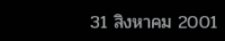31 สิงหาคม 2001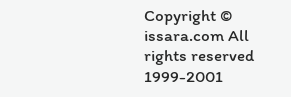Copyright © issara.com All rights reserved 1999-2001